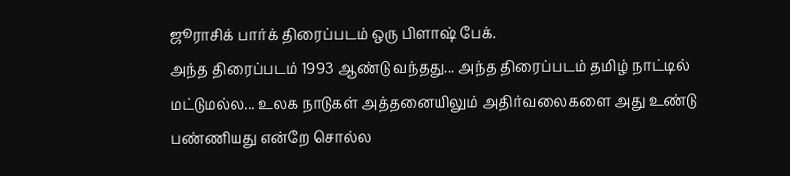ஜூராசிக் பார்க் திரைப்படம் ஒரு பிளாஷ் பேக்.
அந்த திரைப்படம் 1993 ஆண்டு வந்தது... அந்த திரைப்படம் தமிழ் நாட்டில்
மட்டுமல்ல... உலக நாடுகள் அத்தனையிலும் அதிர்வலைகளை அது உண்டு பண்ணியது என்றே சொல்ல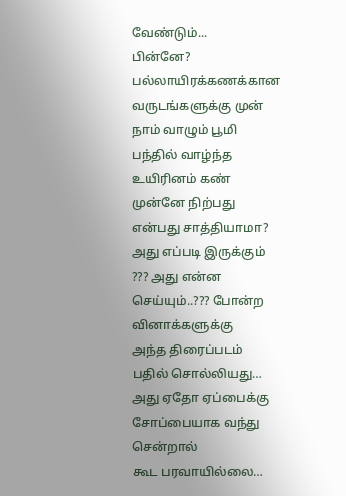வேண்டும்...
பின்னே? பல்லாயிரக்கணக்கான வருடங்களுக்கு முன் நாம் வாழும் பூமி பந்தில் வாழ்ந்த உயிரினம் கண் முன்னே நிற்பது என்பது சாத்தியாமா? அது எப்படி இருக்கும்
??? அது என்ன செய்யும்..??? போன்ற வினாக்களுக்கு
அந்த திரைப்படம் பதில் சொல்லியது… அது ஏதோ ஏப்பைக்கு சோப்பையாக வந்து சென்றால்
கூட பரவாயில்லை…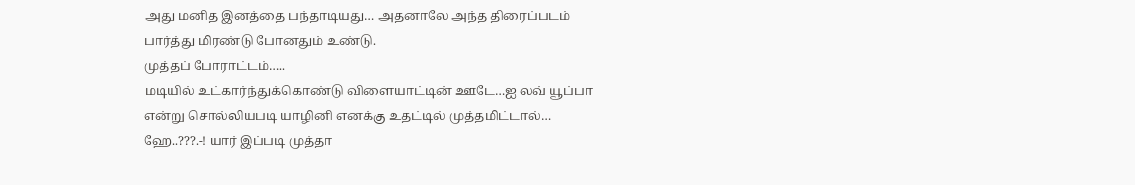அது மனித இனத்தை பந்தாடியது… அதனாலே அந்த திரைப்படம்
பார்த்து மிரண்டு போனதும் உண்டு.
முத்தப் போராட்டம்…..
மடியில் உட்கார்ந்துக்கொண்டு விளையாட்டின் ஊடே…ஐ லவ் யூப்பா என்று சொல்லியபடி யாழினி எனக்கு உதட்டில் முத்தமிட்டால்…
ஹே..???.-! யார் இப்படி முத்தா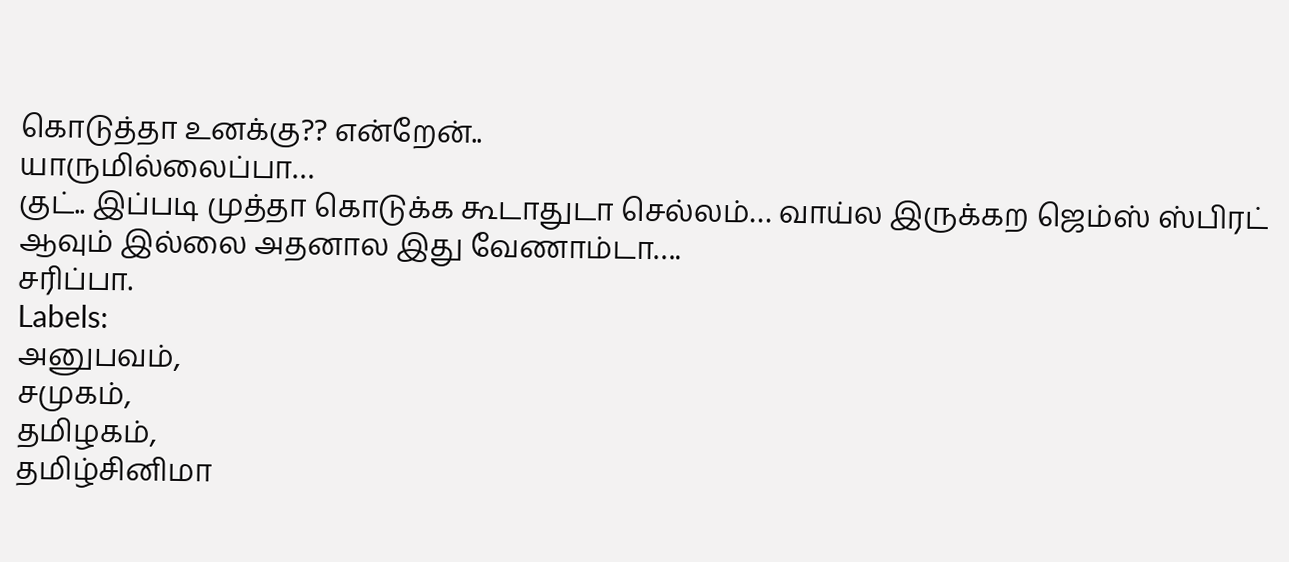கொடுத்தா உனக்கு?? என்றேன்..
யாருமில்லைப்பா…
குட்.. இப்படி முத்தா கொடுக்க கூடாதுடா செல்லம்… வாய்ல இருக்கற ஜெம்ஸ் ஸ்பிரட் ஆவும் இல்லை அதனால இது வேணாம்டா….
சரிப்பா.
Labels:
அனுபவம்,
சமுகம்,
தமிழகம்,
தமிழ்சினிமா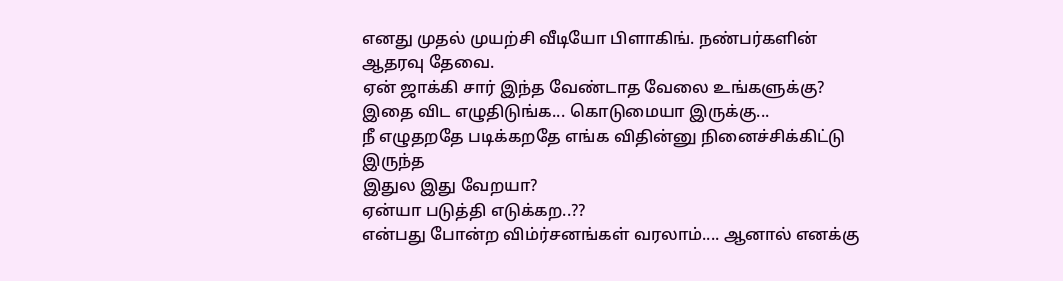எனது முதல் முயற்சி வீடியோ பிளாகிங். நண்பர்களின் ஆதரவு தேவை.
ஏன் ஜாக்கி சார் இந்த வேண்டாத வேலை உங்களுக்கு?
இதை விட எழுதிடுங்க... கொடுமையா இருக்கு...
நீ எழுதறதே படிக்கறதே எங்க விதின்னு நினைச்சிக்கிட்டு இருந்த
இதுல இது வேறயா?
ஏன்யா படுத்தி எடுக்கற..??
என்பது போன்ற விம்ர்சனங்கள் வரலாம்.... ஆனால் எனக்கு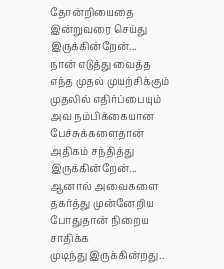தோன்றியைதை இன்றுவரை செய்து இருக்கின்றேன்...
நான் எடுத்து வைத்த
எந்த முதல் முயற்சிக்கும் முதலில் எதிர்ப்பையும்
அவ நம்பிக்கையான பேச்சுக்களைதான் அதிகம் சந்தித்து இருக்கின்றேன்... ஆனால் அவைகளை
தகர்த்து முன்னேறிய போதுதான் நிறைய சாதிக்க
முடிந்து இருக்கின்றது..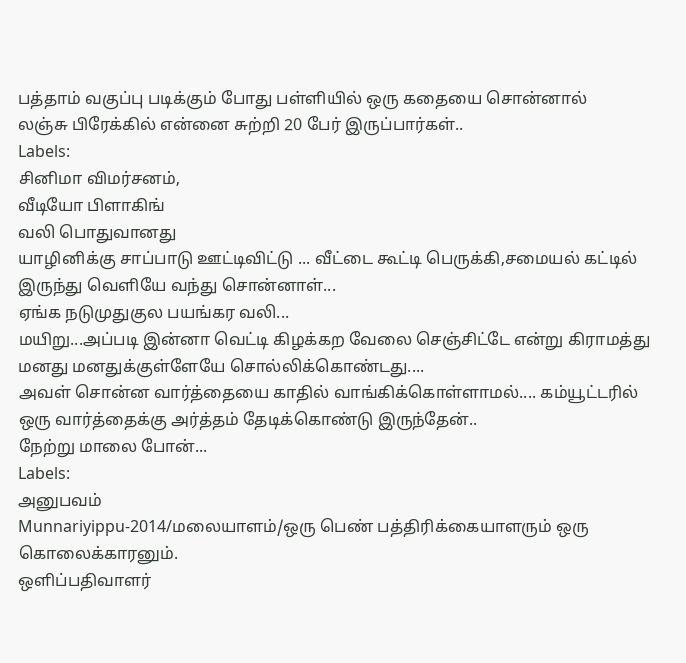பத்தாம் வகுப்பு படிக்கும் போது பள்ளியில் ஒரு கதையை சொன்னால்
லஞ்சு பிரேக்கில் என்னை சுற்றி 20 பேர் இருப்பார்கள்..
Labels:
சினிமா விமர்சனம்,
வீடியோ பிளாகிங்
வலி பொதுவானது
யாழினிக்கு சாப்பாடு ஊட்டிவிட்டு ... வீட்டை கூட்டி பெருக்கி,சமையல் கட்டில் இருந்து வெளியே வந்து சொன்னாள்...
ஏங்க நடுமுதுகுல பயங்கர வலி...
மயிறு...அப்படி இன்னா வெட்டி கிழக்கற வேலை செஞ்சிட்டே என்று கிராமத்து மனது மனதுக்குள்ளேயே சொல்லிக்கொண்டது....
அவள் சொன்ன வார்த்தையை காதில் வாங்கிக்கொள்ளாமல்.... கம்யூட்டரில் ஒரு வார்த்தைக்கு அர்த்தம் தேடிக்கொண்டு இருந்தேன்..
நேற்று மாலை போன்...
Labels:
அனுபவம்
Munnariyippu-2014/மலையாளம்/ஒரு பெண் பத்திரிக்கையாளரும் ஒரு கொலைக்காரனும்.
ஒளிப்பதிவாளர்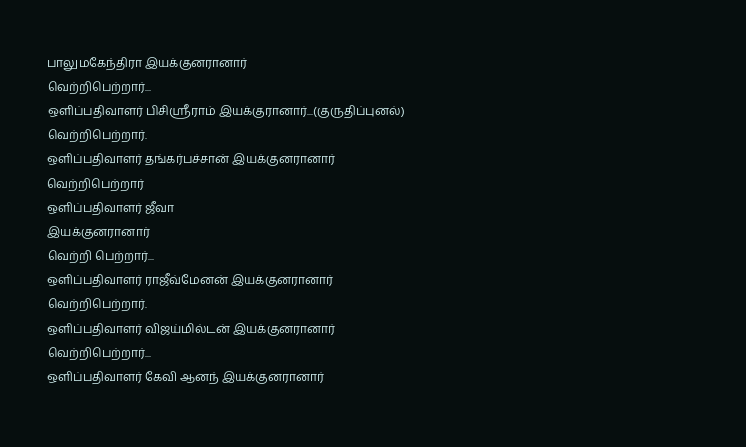பாலுமகேந்திரா இயக்குனரானார்
வெற்றிபெற்றார்...
ஒளிப்பதிவாளர் பிசிஸ்ரீராம் இயக்குரானார்...(குருதிப்புனல்)
வெற்றிபெற்றார்.
ஒளிப்பதிவாளர் தங்கர்பச்சான் இயக்குனரானார்
வெற்றிபெற்றார்
ஒளிப்பதிவாளர் ஜீவா
இயக்குனரானார்
வெற்றி பெற்றார்...
ஒளிப்பதிவாளர் ராஜீவ்மேனன் இயக்குனரானார்
வெற்றிபெற்றார்.
ஒளிப்பதிவாளர் விஜய்மில்டன் இயக்குனரானார்
வெற்றிபெற்றார்...
ஒளிப்பதிவாளர் கேவி ஆனந் இயக்குனரானார்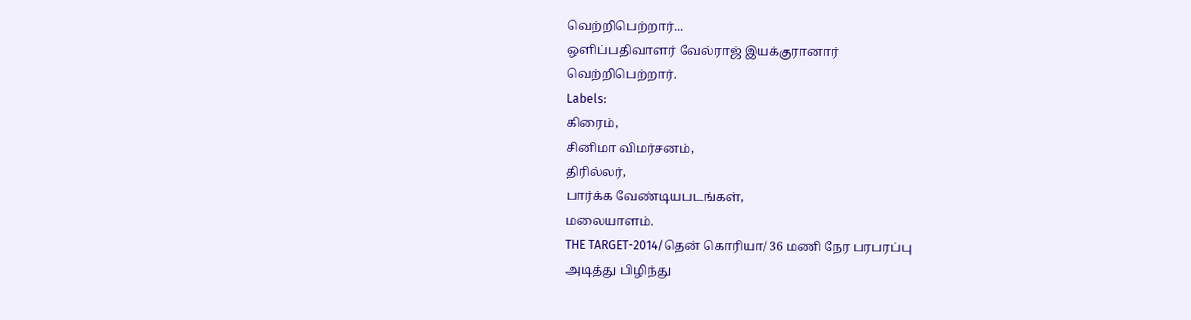வெற்றிபெற்றார்...
ஒளிப்பதிவாளர் வேல்ராஜ் இயக்குரானார்
வெற்றிபெற்றார்.
Labels:
கிரைம்,
சினிமா விமர்சனம்,
திரில்லர்,
பார்க்க வேண்டியபடங்கள்,
மலையாளம்.
THE TARGET-2014/தென் கொரியா/ 36 மணி நேர பரபரப்பு
அடித்து பிழிந்து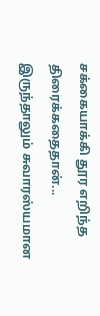சக்கையாக்கி தூர எறிந்த திரைக்கதைதான்...
இருந்தாலும் சுவாரஸ்யமான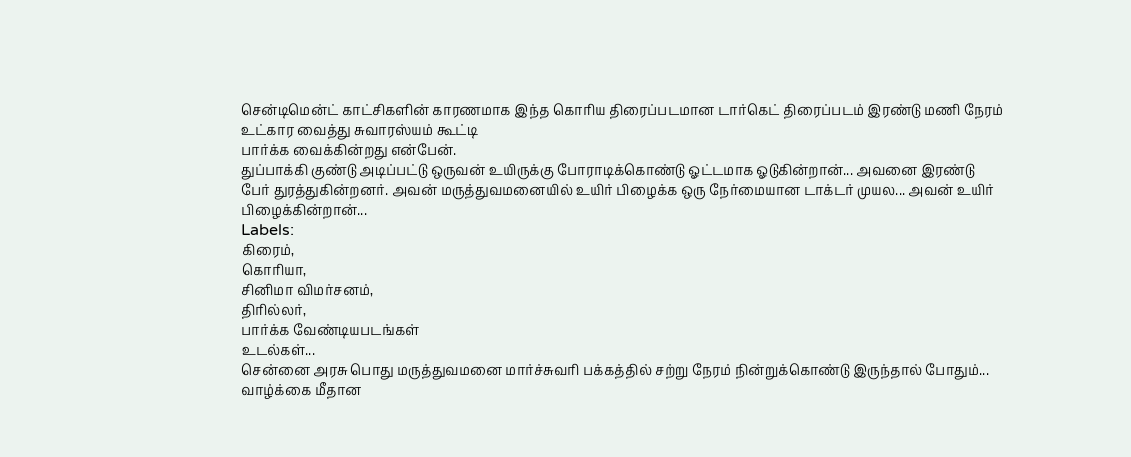சென்டிமென்ட் காட்சிகளின் காரணமாக இந்த கொரிய திரைப்படமான டார்கெட் திரைப்படம் இரண்டு மணி நேரம் உட்கார வைத்து சுவாரஸ்யம் கூட்டி
பார்க்க வைக்கின்றது என்பேன்.
துப்பாக்கி குண்டு அடிப்பட்டு ஒருவன் உயிருக்கு போராடிக்கொண்டு ஓட்டமாக ஓடுகின்றான்... அவனை இரண்டு
பேர் துரத்துகின்றனர். அவன் மருத்துவமனையில் உயிர் பிழைக்க ஒரு நேர்மையான டாக்டர் முயல... அவன் உயிர் பிழைக்கின்றான்...
Labels:
கிரைம்,
கொரியா,
சினிமா விமர்சனம்,
திரில்லர்,
பார்க்க வேண்டியபடங்கள்
உடல்கள்...
சென்னை அரசு பொது மருத்துவமனை மார்ச்சுவரி பக்கத்தில் சற்று நேரம் நின்றுக்கொண்டு இருந்தால் போதும்... வாழ்க்கை மீதான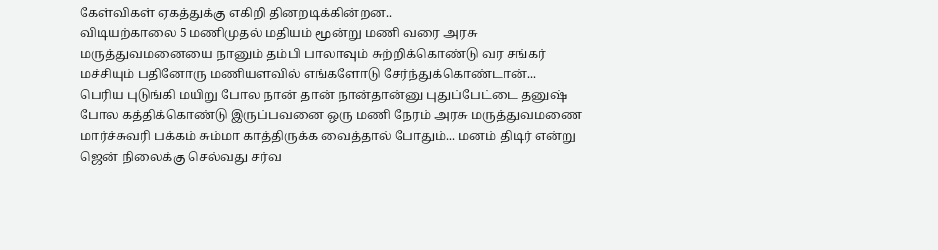கேள்விகள் ஏகத்துக்கு எகிறி தினறடிக்கின்றன..
விடியற்காலை 5 மணிமுதல் மதியம் மூன்று மணி வரை அரசு மருத்துவமனையை நானும் தம்பி பாலாவும் சுற்றிக்கொண்டு வர சங்கர் மச்சியும் பதினோரு மணியளவில் எங்களோடு சேர்ந்துக்கொண்டான்...
பெரிய புடுங்கி மயிறு போல நான் தான் நான்தான்னு புதுப்பேட்டை தனுஷ் போல கத்திக்கொண்டு இருப்பவனை ஒரு மணி நேரம் அரசு மருத்துவமணை மார்ச்சுவரி பக்கம் சும்மா காத்திருக்க வைத்தால் போதும்... மனம் திடிர் என்று ஜென் நிலைக்கு செல்வது சர்வ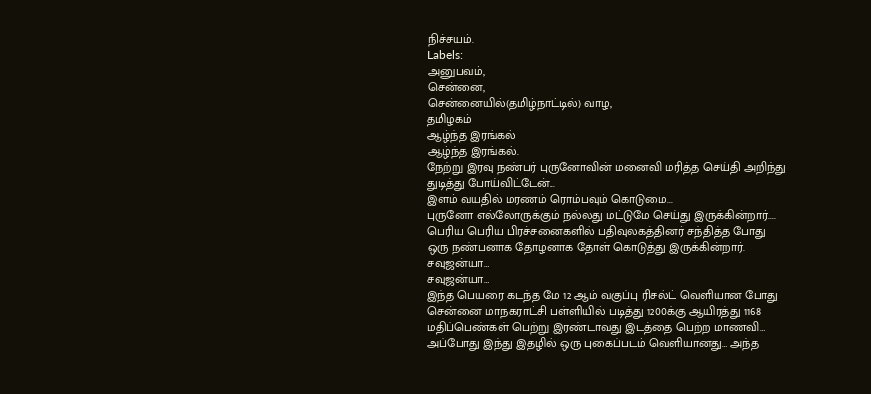நிச்சயம்.
Labels:
அனுபவம்,
சென்னை,
சென்னையில்(தமிழ்நாட்டில்) வாழ,
தமிழகம்
ஆழ்ந்த இரங்கல்
ஆழ்ந்த இரங்கல்.
நேற்று இரவு நண்பர் புருனோவின் மனைவி மரித்த செய்தி அறிந்து துடித்து போய்விட்டேன்...
இளம் வயதில் மரணம் ரொம்பவும் கொடுமை...
புருனோ எல்லோருக்கும் நல்லது மட்டுமே செய்து இருக்கின்றார்.... பெரிய பெரிய பிரச்சனைகளில் பதிவுலகத்தினர் சந்தித்த போது ஒரு நண்பனாக தோழனாக தோள் கொடுத்து இருக்கின்றார்.
சவுஜன்யா…
சவுஜன்யா…
இந்த பெயரை கடந்த மே 12 ஆம் வகுப்பு ரிசல்ட் வெளியான போது சென்னை மாநகராட்சி பள்ளியில் படித்து 1200க்கு ஆயிரத்து 1168 மதிப்பெண்கள் பெற்று இரண்டாவது இடத்தை பெற்ற மாணவி…
அப்போது இந்து இதழில் ஒரு புகைப்படம் வெளியானது… அந்த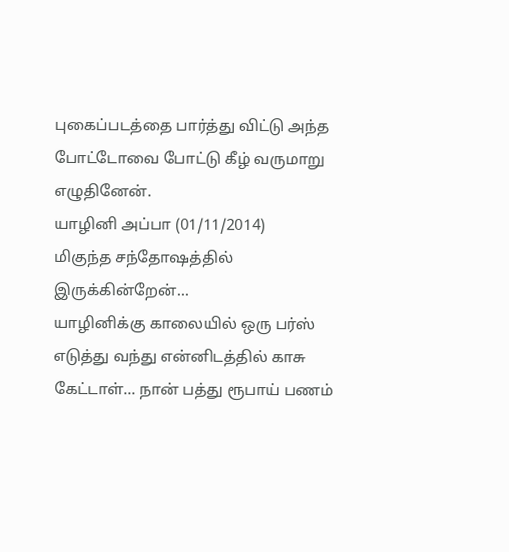புகைப்படத்தை பார்த்து விட்டு அந்த போட்டோவை போட்டு கீழ் வருமாறு எழுதினேன்.
யாழினி அப்பா (01/11/2014)
மிகுந்த சந்தோஷத்தில் இருக்கின்றேன்...
யாழினிக்கு காலையில் ஒரு பர்ஸ் எடுத்து வந்து என்னிடத்தில் காசு கேட்டாள்... நான் பத்து ரூபாய் பணம்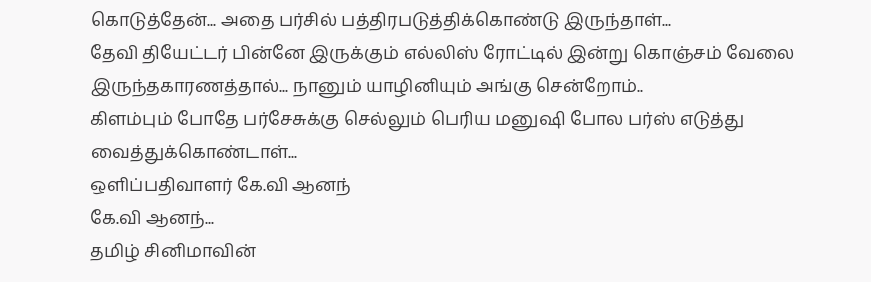கொடுத்தேன்... அதை பர்சில் பத்திரபடுத்திக்கொண்டு இருந்தாள்...
தேவி தியேட்டர் பின்னே இருக்கும் எல்லிஸ் ரோட்டில் இன்று கொஞ்சம் வேலை இருந்தகாரணத்தால்... நானும் யாழினியும் அங்கு சென்றோம்..
கிளம்பும் போதே பர்சேசுக்கு செல்லும் பெரிய மனுஷி போல பர்ஸ் எடுத்து வைத்துக்கொண்டாள்...
ஒளிப்பதிவாளர் கே.வி ஆனந்
கே.வி ஆனந்...
தமிழ் சினிமாவின்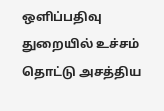ஒளிப்பதிவு துறையில் உச்சம் தொட்டு அசத்திய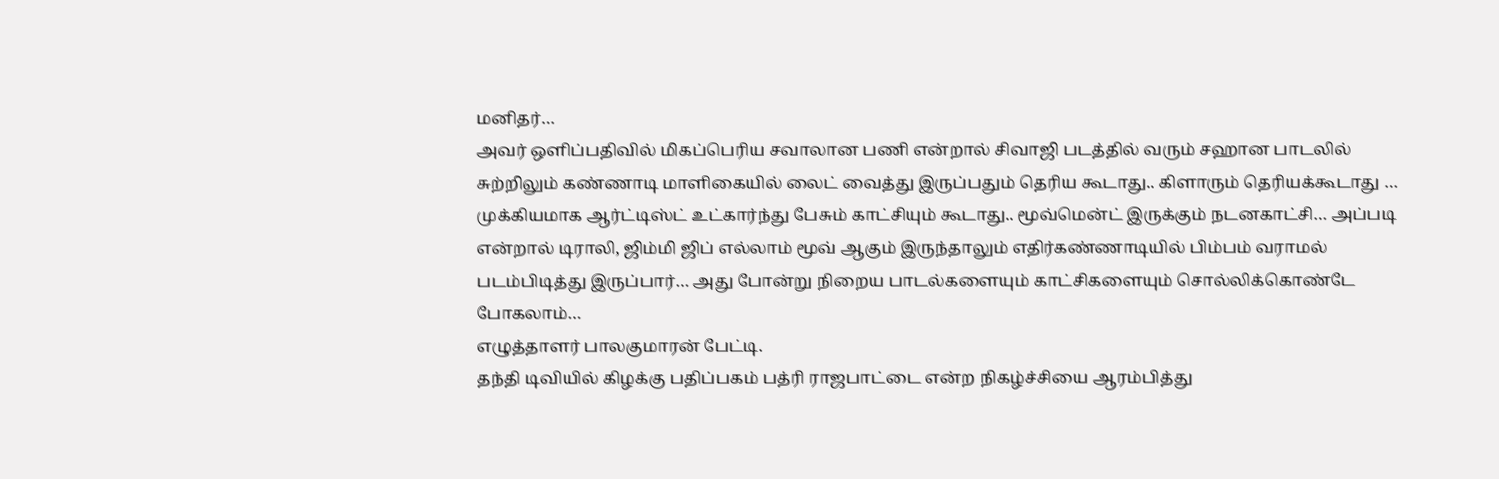மனிதர்…
அவர் ஒளிப்பதிவில் மிகப்பெரிய சவாலான பணி என்றால் சிவாஜி படத்தில் வரும் சஹான பாடலில் சுற்றிலும் கண்ணாடி மாளிகையில் லைட் வைத்து இருப்பதும் தெரிய கூடாது.. கிளாரும் தெரியக்கூடாது … முக்கியமாக ஆர்ட்டிஸ்ட் உட்கார்ந்து பேசும் காட்சியும் கூடாது.. மூவ்மென்ட் இருக்கும் நடனகாட்சி… அப்படி என்றால் டிராலி, ஜிம்மி ஜிப் எல்லாம் மூவ் ஆகும் இருந்தாலும் எதிர்கண்ணாடியில் பிம்பம் வராமல் படம்பிடித்து இருப்பார்… அது போன்று நிறைய பாடல்களையும் காட்சிகளையும் சொல்லிக்கொண்டே போகலாம்…
எழுத்தாளர் பாலகுமாரன் பேட்டி.
தந்தி டிவியில் கிழக்கு பதிப்பகம் பத்ரி ராஜபாட்டை என்ற நிகழ்ச்சியை ஆரம்பித்து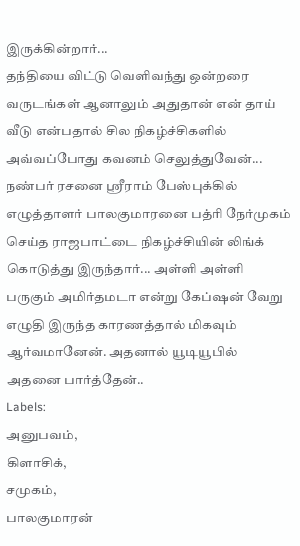இருக்கின்றார்...
தந்தியை விட்டு வெளிவந்து ஒன்றரை வருடங்கள் ஆனாலும் அதுதான் என் தாய் வீடு என்பதால் சில நிகழ்ச்சிகளில் அவ்வப்போது கவனம் செலுத்துவேன்...
நண்பர் ரசனை ஸ்ரீராம் பேஸ்புக்கில் எழுத்தாளர் பாலகுமாரனை பத்ரி நேர்முகம் செய்த ராஜபாட்டை நிகழ்ச்சியின் லிங்க் கொடுத்து இருந்தார்... அள்ளி அள்ளி பருகும் அமிர்தமடா என்று கேப்ஷன் வேறு எழுதி இருந்த காரணத்தால் மிகவும் ஆர்வமானேன். அதனால் யூடியூபில் அதனை பார்த்தேன்..
Labels:
அனுபவம்,
கிளாசிக்,
சமுகம்,
பாலகுமாரன்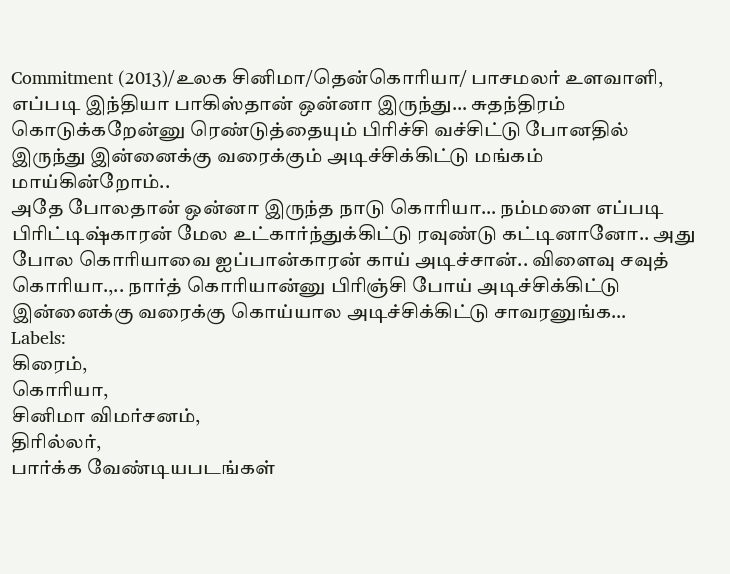Commitment (2013)/உலக சினிமா/தென்கொரியா/ பாசமலர் உளவாளி,
எப்படி இந்தியா பாகிஸ்தான் ஒன்னா இருந்து… சுதந்திரம் கொடுக்கறேன்னு ரெண்டுத்தையும் பிரிச்சி வச்சிட்டு போனதில் இருந்து இன்னைக்கு வரைக்கும் அடிச்சிக்கிட்டு மங்கம் மாய்கின்றோம்..
அதே போலதான் ஒன்னா இருந்த நாடு கொரியா… நம்மளை எப்படி பிரிட்டிஷ்காரன் மேல உட்கார்ந்துக்கிட்டு ரவுண்டு கட்டினானோ.. அது போல கொரியாவை ஐப்பான்காரன் காய் அடிச்சான்.. விளைவு சவுத் கொரியா.,.. நார்த் கொரியான்னு பிரிஞ்சி போய் அடிச்சிக்கிட்டு இன்னைக்கு வரைக்கு கொய்யால அடிச்சிக்கிட்டு சாவரனுங்க…
Labels:
கிரைம்,
கொரியா,
சினிமா விமர்சனம்,
திரில்லர்,
பார்க்க வேண்டியபடங்கள்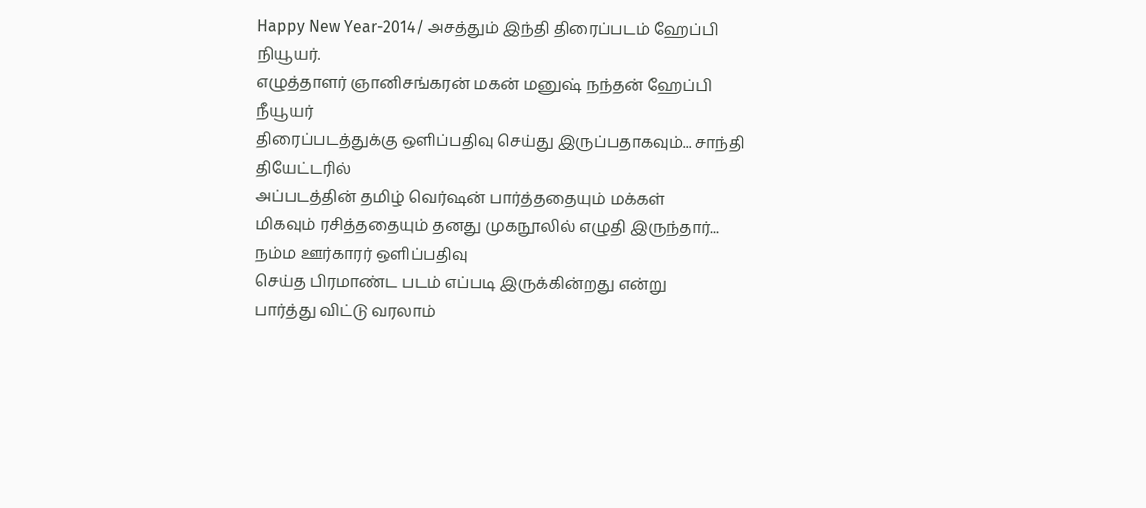Happy New Year-2014/ அசத்தும் இந்தி திரைப்படம் ஹேப்பி நியூயர்.
எழுத்தாளர் ஞானிசங்கரன் மகன் மனுஷ் நந்தன் ஹேப்பி நீயூயர்
திரைப்படத்துக்கு ஒளிப்பதிவு செய்து இருப்பதாகவும்... சாந்தி தியேட்டரில்
அப்படத்தின் தமிழ் வெர்ஷன் பார்த்ததையும் மக்கள்
மிகவும் ரசித்ததையும் தனது முகநூலில் எழுதி இருந்தார்...
நம்ம ஊர்காரர் ஒளிப்பதிவு
செய்த பிரமாண்ட படம் எப்படி இருக்கின்றது என்று
பார்த்து விட்டு வரலாம்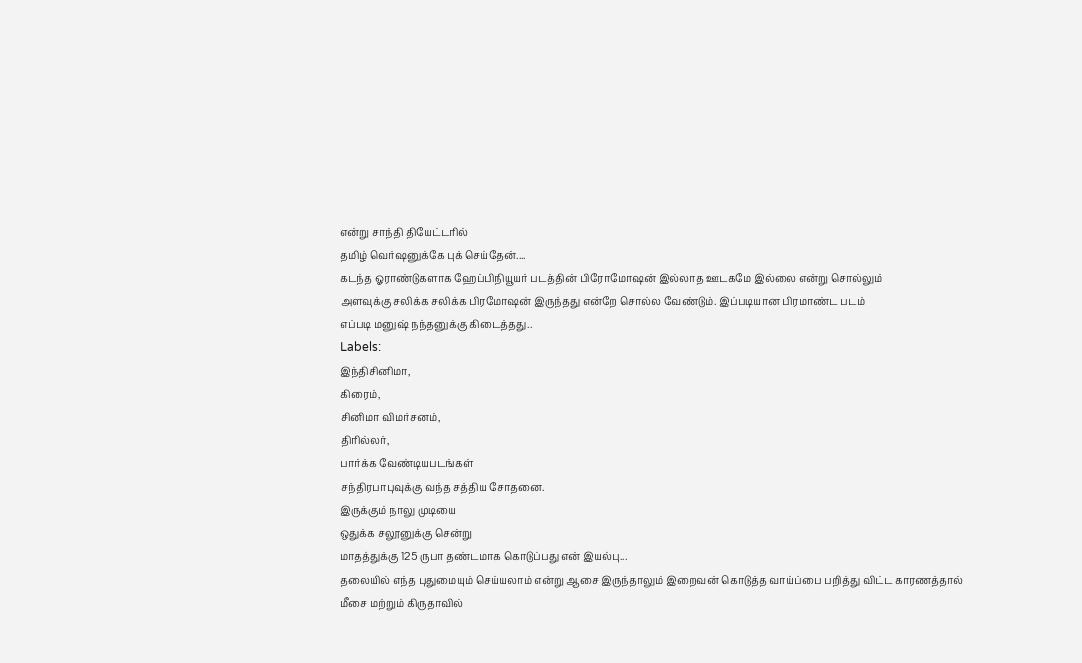என்று சாந்தி தியேட்டரில்
தமிழ் வெர்ஷனுக்கே புக் செய்தேன்....
கடந்த ஓராண்டுகளாக ஹேப்பிநியூயர் படத்தின் பிரோமோஷன் இல்லாத ஊடகமே இல்லை என்று சொல்லும்
அளவுக்கு சலிக்க சலிக்க பிரமோஷன் இருந்தது என்றே சொல்ல வேண்டும். இப்படியான பிரமாண்ட படம்
எப்படி மனுஷ் நந்தனுக்கு கிடைத்தது..
Labels:
இந்திசினிமா,
கிரைம்,
சினிமா விமர்சனம்,
திரில்லர்,
பார்க்க வேண்டியபடங்கள்
சந்திரபாபுவுக்கு வந்த சத்திய சோதனை.
இருக்கும் நாலு முடியை
ஒதுக்க சலூனுக்கு சென்று
மாதத்துக்கு 125 ருபா தண்டமாக கொடுப்பது என் இயல்பு...
தலையில் எந்த புதுமையும் செய்யலாம் என்று ஆசை இருந்தாலும் இறைவன் கொடுத்த வாய்ப்பை பறித்து விட்ட காரணத்தால்
மீசை மற்றும் கிருதாவில்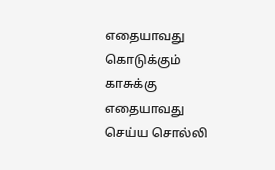எதையாவது கொடுக்கும் காசுக்கு எதையாவது செய்ய சொல்லி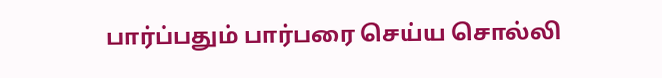பார்ப்பதும் பார்பரை செய்ய சொல்லி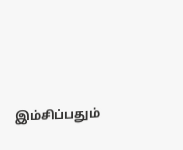இம்சிப்பதும்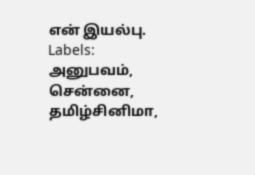என் இயல்பு.
Labels:
அனுபவம்,
சென்னை,
தமிழ்சினிமா,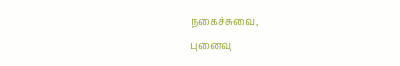நகைச்சுவை,
புனைவு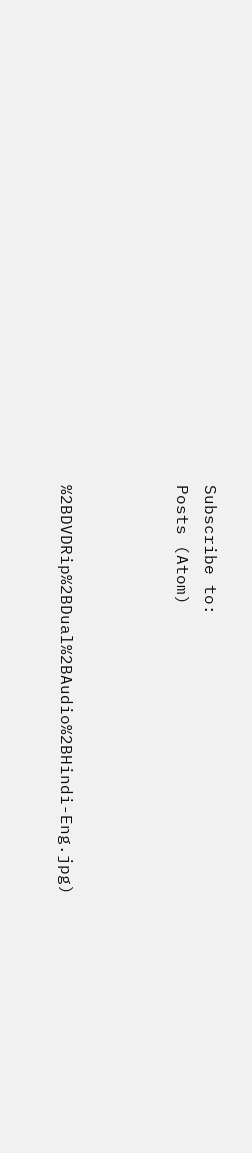Subscribe to:
Posts (Atom)



%2BDVDRip%2BDual%2BAudio%2BHindi-Eng.jpg)